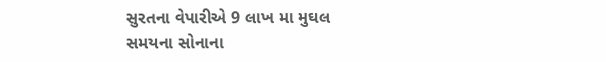સુરતના વેપારીએ 9 લાખ મા મુઘલ સમયના સોનાના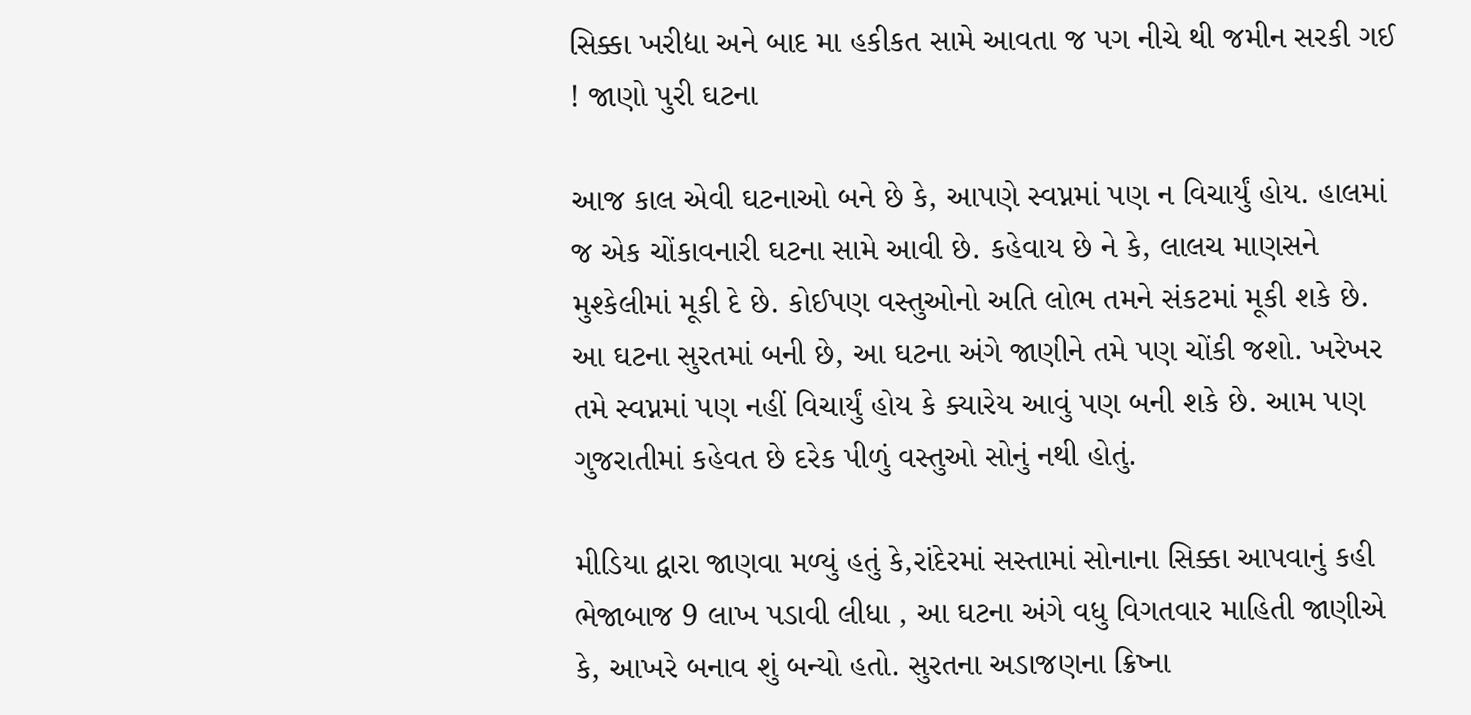સિક્કા ખરીદ્યા અને બાદ મા હકીકત સામે આવતા જ પગ નીચે થી જમીન સરકી ગઈ ! જાણો પુરી ઘટના

આજ કાલ એવી ઘટનાઓ બને છે કે, આપણે સ્વપ્નમાં પણ ન વિચાર્યું હોય. હાલમાં જ એક ચોંકાવનારી ઘટના સામે આવી છે. કહેવાય છે ને કે, લાલચ માણસને મુશ્કેલીમાં મૂકી દે છે. કોઈપણ વસ્તુઓનો અતિ લોભ તમને સંકટમાં મૂકી શકે છે. આ ઘટના સુરતમાં બની છે, આ ઘટના અંગે જાણીને તમે પણ ચોંકી જશો. ખરેખર તમે સ્વપ્નમાં પણ નહીં વિચાર્યું હોય કે ક્યારેય આવું પણ બની શકે છે. આમ પણ ગુજરાતીમાં કહેવત છે દરેક પીળું વસ્તુઓ સોનું નથી હોતું.

મીડિયા દ્વારા જાણવા મળ્યું હતું કે,રાંદેરમાં સસ્તામાં સોનાના સિક્કા આપવાનું કહી ભેજાબાજ 9 લાખ પડાવી લીધા , આ ઘટના અંગે વધુ વિગતવાર માહિતી જાણીએ કે, આખરે બનાવ શું બન્યો હતો. સુરતના અડાજણના ક્રિષ્ના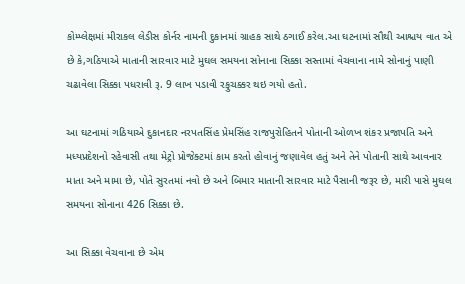કોમ્પ્લેક્ષમાં મીરાકલ લેડીસ કોર્નર નામની દુકાનમાં ગ્રાહક સાથે ઠગાઈ કરેલ.આ ઘટનામાં સૌથી આશ્ચય વાત એ છે કે,ગઠિયાએ માતાની સારવાર માટે મુઘલ સમયના સોનાના સિક્કા સસ્તામાં વેચવાના નામે સોનાનું પાણી ચઢાવેલા સિક્કા પધરાવી રૂ. 9 લાખ પડાવી રફુચક્કર થઇ ગયો હતો.

આ ઘટનામાં ગઠિયાએ દુકાનદાર નરપતસિંહ પ્રેમસિંહ રાજપુરોહિતને પોતાની ઓળખ શંકર પ્રજાપતિ અને મધ્યપ્રદેશનો રહેવાસી તથા મેટ્રો પ્રોજેક્ટમાં કામ કરતો હોવાનું જણાવેલ હતું અને તેને પોતાની સાથે આવનાર માતા અને મામા છે, પોતે સુરતમાં નવો છે અને બિમાર માતાની સારવાર માટે પૈસાની જરૂર છે, મારી પાસે મુઘલ સમયના સોનાના 426 સિક્કા છે.

આ સિક્કા વેચવાના છે એમ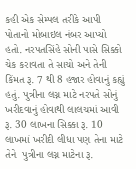કહી એક સેમ્પલ તરીકે આપી પોતાનો મોબાઇલ નંબર આપ્યો હતો. નરપતસિંહે સોની પાસે સિક્કો ચેક કરાવતા તે સાચો અને તેની કિંમત રૂ. 7 થી 8 હજાર હોવાનું કહ્યું હતું. પુત્રીના લગ્ન માટે નરપતે સોનું ખરીદવાનું હોવાથી લાલચમાં આવી રૂ. 30 લાખના સિક્કા રૂ. 10 લાખમાં ખરીદી લીધા પણ તેના માટે તેને  પુત્રીના લગ્ન માટેના રૂ.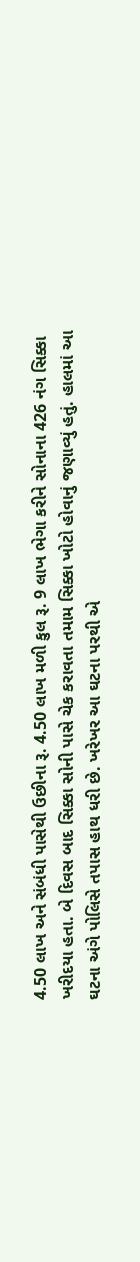4.50 લાખ અને સંબંધી પાસેથી ઉછીના રૂ. 4.50 લાખ મળી કુલ રૂ. 9 લાખ ભેગા કરીને સોનાના 426 નંગ સિક્કા ખરીદયા હતા. બે દિવસ બાદ સિક્કા સોની પાસે ચેક કરાવતા તમામ સિક્કા ખોટો હોવાનું જણાવ્યું હતું. હાલમાં આ ઘટના અંગે પોલિસે તપાસ હાથ ધરી છે. ખરેખર આ ઘટના પરથી એ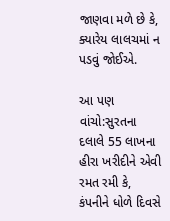જાણવા મળે છે કે, ક્યારેય લાલચમાં ન પડવું જોઈએ.

આ પણ વાંચો:સુરતના દલાલે 55 લાખના હીરા ખરીદીને એવી રમત રમી કે, કંપનીને ધોળે દિવસે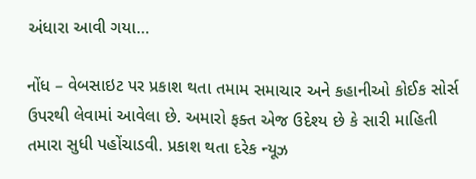અંધારા આવી ગયા…

નોંધ – વેબસાઇટ પર પ્રકાશ થતા તમામ સમાચાર અને કહાનીઓ કોઈક સોર્સ ઉપરથી લેવામાં આવેલા છે. અમારો ફક્ત એજ ઉદેશ્ય છે કે સારી માહિતી તમારા સુધી પહોંચાડવી. પ્રકાશ થતા દરેક ન્યૂઝ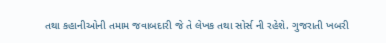તથા કહાનીઓની તમામ જવાબદારી જે તે લેખક તથા સોર્સ ની રહેશે. ગુજરાતી ખબરી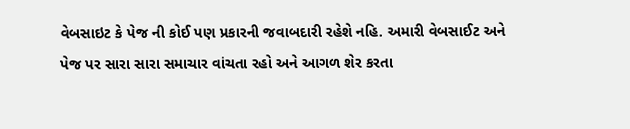વેબસાઇટ કે પેજ ની કોઈ પણ પ્રકારની જવાબદારી રહેશે નહિ. અમારી વેબસાઈટ અને પેજ પર સારા સારા સમાચાર વાંચતા રહો અને આગળ શેર કરતા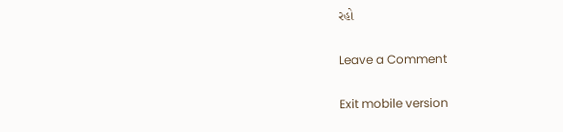રહો

Leave a Comment

Exit mobile version